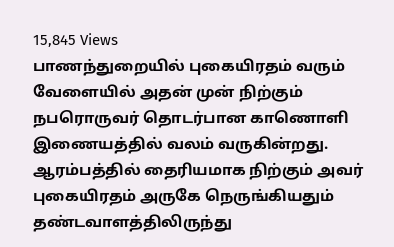15,845 Views
பாணந்துறையில் புகையிரதம் வரும் வேளையில் அதன் முன் நிற்கும் நபரொருவர் தொடர்பான காணொளி இணையத்தில் வலம் வருகின்றது.
ஆரம்பத்தில் தைரியமாக நிற்கும் அவர் புகையிரதம் அருகே நெருங்கியதும் தண்டவாளத்திலிருந்து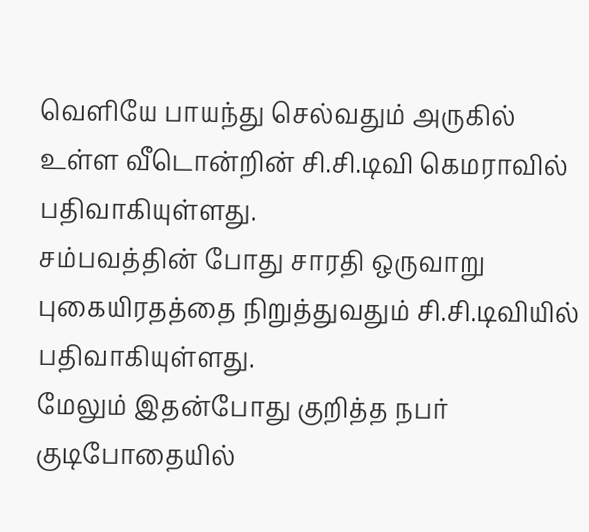வெளியே பாயந்து செல்வதும் அருகில் உள்ள வீடொன்றின் சி.சி.டிவி கெமராவில் பதிவாகியுள்ளது.
சம்பவத்தின் போது சாரதி ஒருவாறு புகையிரதத்தை நிறுத்துவதும் சி.சி.டிவியில் பதிவாகியுள்ளது.
மேலும் இதன்போது குறித்த நபர் குடிபோதையில்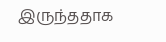இருந்ததாக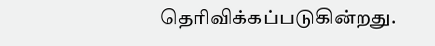தெரிவிக்கப்படுகின்றது.